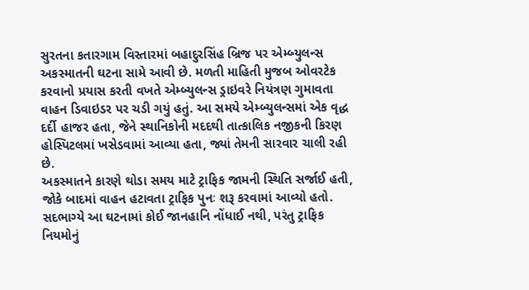સુરતના કતારગામ વિસ્તારમાં બહાદુરસિંહ બ્રિજ પર એમ્બ્યુલન્સ અકસ્માતની ઘટના સામે આવી છે. મળતી માહિતી મુજબ ઓવરટેક કરવાનો પ્રયાસ કરતી વખતે એમ્બ્યુલન્સ ડ્રાઇવરે નિયંત્રણ ગુમાવતા વાહન ડિવાઇડર પર ચડી ગયું હતું. આ સમયે એમ્બ્યુલન્સમાં એક વૃદ્ધ દર્દી હાજર હતા, જેને સ્થાનિકોની મદદથી તાત્કાલિક નજીકની કિરણ હોસ્પિટલમાં ખસેડવામાં આવ્યા હતા, જ્યાં તેમની સારવાર ચાલી રહી છે.
અકસ્માતને કારણે થોડા સમય માટે ટ્રાફિક જામની સ્થિતિ સર્જાઈ હતી, જોકે બાદમાં વાહન હટાવતા ટ્રાફિક પુનઃ શરૂ કરવામાં આવ્યો હતો. સદભાગ્યે આ ઘટનામાં કોઈ જાનહાનિ નોંધાઈ નથી, પરંતુ ટ્રાફિક નિયમોનું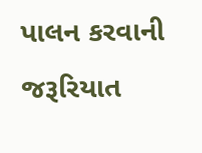પાલન કરવાની જરૂરિયાત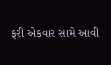ફરી એકવાર સામે આવી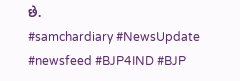છે.
#samchardiary #NewsUpdate #newsfeed #BJP4IND #BJP